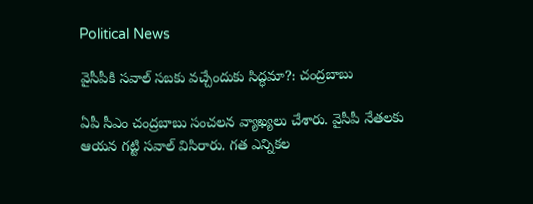Political News

వైసీపీకి సవాల్ సబకు వచ్చేందుకు సిద్ధమా?: చంద్రబాబు

ఏపీ సీఎం చంద్రబాబు సంచలన వ్యాఖ్యలు చేశారు. వైసీపీ నేతలకు ఆయన గట్టి సవాల్ విసిరారు. గత ఎన్నికల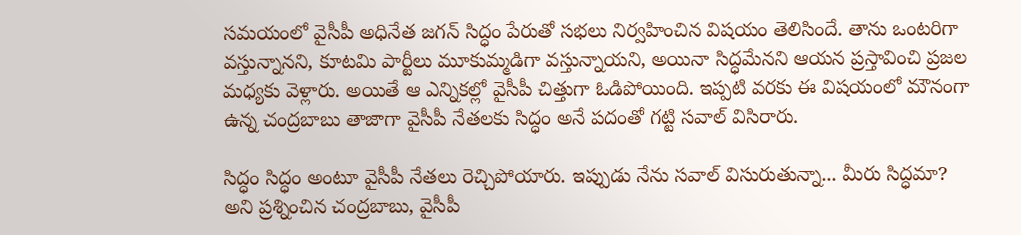సమయంలో వైసీపీ అధినేత జగన్ సిద్ధం పేరుతో సభలు నిర్వహించిన విషయం తెలిసిందే. తాను ఒంటరిగా వస్తున్నానని, కూటమి పార్టీలు మూకుమ్మడిగా వస్తున్నాయని, అయినా సిద్ధమేనని ఆయన ప్రస్తావించి ప్రజల మధ్యకు వెళ్లారు. అయితే ఆ ఎన్నికల్లో వైసీపీ చిత్తుగా ఓడిపోయింది. ఇప్పటి వరకు ఈ విషయంలో మౌనంగా ఉన్న చంద్రబాబు తాజాగా వైసీపీ నేతలకు సిద్ధం అనే పదంతో గట్టి సవాల్ విసిరారు.

సిద్ధం సిద్ధం అంటూ వైసీపీ నేతలు రెచ్చిపోయారు. ఇప్పుడు నేను సవాల్ విసురుతున్నా... మీరు సిద్ధమా? అని ప్రశ్నించిన చంద్రబాబు, వైసీపీ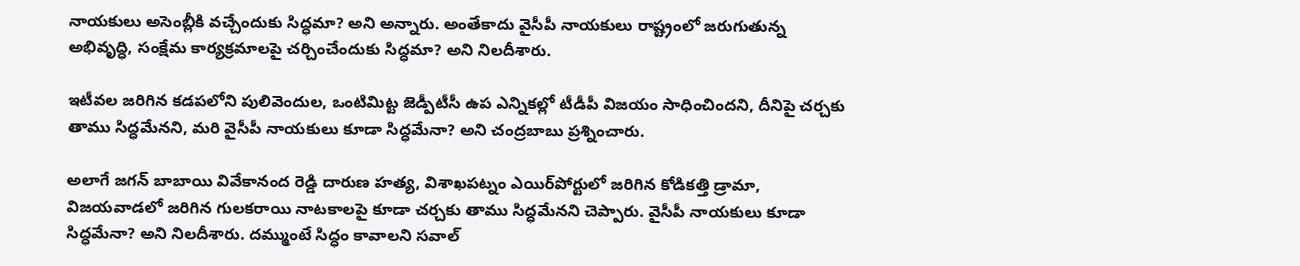నాయకులు అసెంబ్లీకి వచ్చేందుకు సిద్ధమా? అని అన్నారు. అంతేకాదు వైసీపీ నాయకులు రాష్ట్రంలో జరుగుతున్న అభివృద్ధి, సంక్షేమ కార్యక్రమాలపై చర్చించేందుకు సిద్ధమా? అని నిలదీశారు.

ఇటీవల జరిగిన కడపలోని పులివెందుల, ఒంటిమిట్ట జెడ్పీటీసీ ఉప ఎన్నికల్లో టీడీపీ విజయం సాధించిందని, దీనిపై చర్చకు తాము సిద్ధమేనని, మరి వైసీపీ నాయకులు కూడా సిద్ధమేనా? అని చంద్రబాబు ప్రశ్నించారు.

అలాగే జగన్ బాబాయి వివేకానంద రెడ్డి దారుణ హత్య, విశాఖపట్నం ఎయిర్‌పోర్టులో జరిగిన కోడికత్తి డ్రామా, విజయవాడలో జరిగిన గులకరాయి నాటకాలపై కూడా చర్చకు తాము సిద్ధమేనని చెప్పారు. వైసీపీ నాయకులు కూడా సిద్ధమేనా? అని నిలదీశారు. దమ్ముంటే సిద్ధం కావాలని సవాల్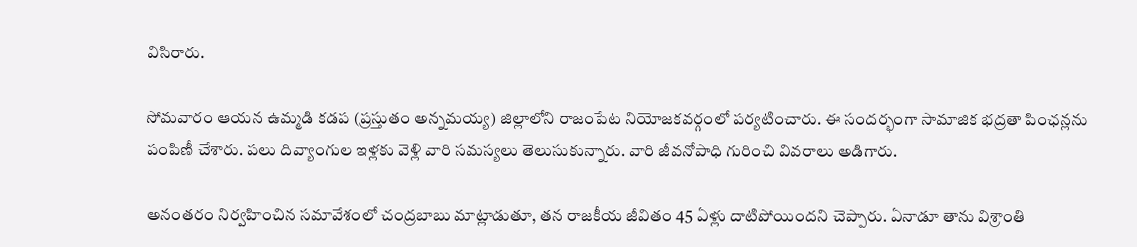విసిరారు.

సోమవారం ఆయన ఉమ్మడి కడప (ప్రస్తుతం అన్నమయ్య) జిల్లాలోని రాజంపేట నియోజకవర్గంలో పర్యటించారు. ఈ సందర్భంగా సామాజిక భద్రతా పింఛన్లను పంపిణీ చేశారు. పలు దివ్యాంగుల ఇళ్లకు వెళ్లి వారి సమస్యలు తెలుసుకున్నారు. వారి జీవనోపాధి గురించి వివరాలు అడిగారు.

అనంతరం నిర్వహించిన సమావేశంలో చంద్రబాబు మాట్లాడుతూ, తన రాజకీయ జీవితం 45 ఏళ్లు దాటిపోయిందని చెప్పారు. ఏనాడూ తాను విశ్రాంతి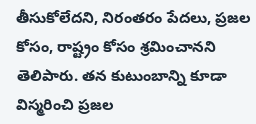తీసుకోలేదని, నిరంతరం పేదలు, ప్రజల కోసం, రాష్ట్రం కోసం శ్రమించానని తెలిపారు. తన కుటుంబాన్ని కూడా విస్మరించి ప్రజల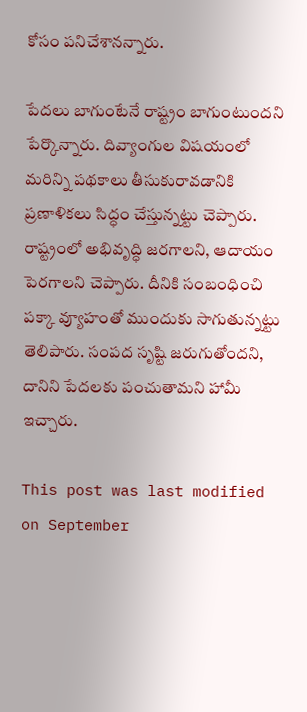కోసం పనిచేశానన్నారు.

పేదలు బాగుంటేనే రాష్ట్రం బాగుంటుందని పేర్కొన్నారు. దివ్యాంగుల విషయంలో మరిన్ని పథకాలు తీసుకురావడానికి ప్రణాళికలు సిద్ధం చేస్తున్నట్టు చెప్పారు. రాష్ట్రంలో అభివృద్ధి జరగాలని, ఆదాయం పెరగాలని చెప్పారు. దీనికి సంబంధించి పక్కా వ్యూహంతో ముందుకు సాగుతున్నట్టు తెలిపారు. సంపద సృష్టి జరుగుతోందని, దానిని పేదలకు పంచుతామని హామీ ఇచ్చారు.

This post was last modified on September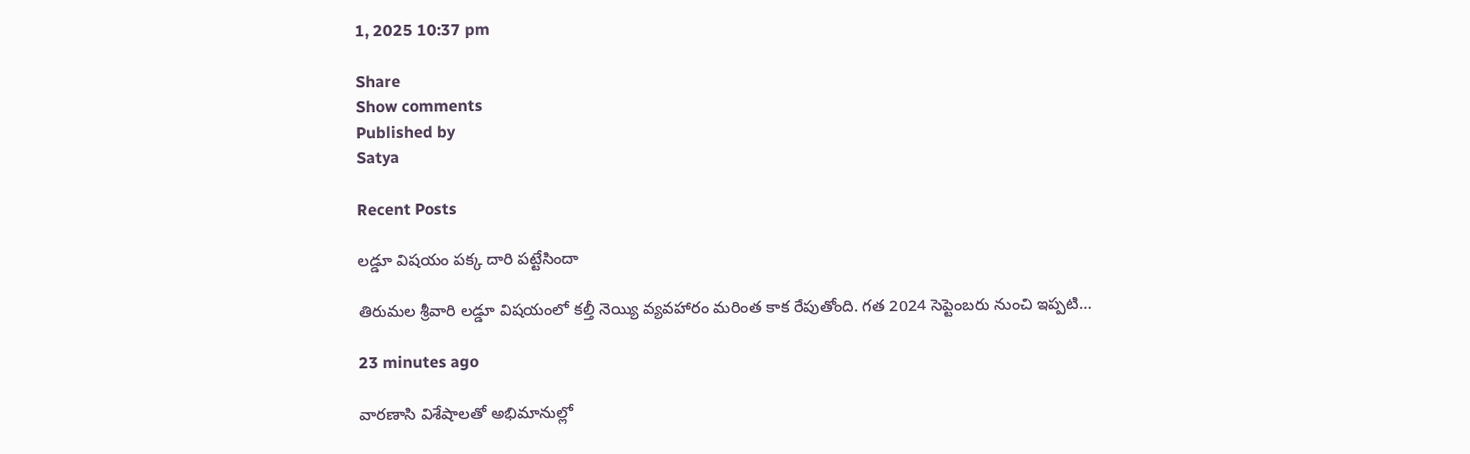1, 2025 10:37 pm

Share
Show comments
Published by
Satya

Recent Posts

లడ్డూ విషయం పక్క దారి పట్టేసిందా

తిరుమల శ్రీవారి లడ్డూ విషయంలో కల్తీ నెయ్యి వ్యవహారం మరింత కాక రేపుతోంది. గత 2024 సెప్టెంబరు నుంచి ఇప్పటి…

23 minutes ago

వారణాసి విశేషాలతో అభిమానుల్లో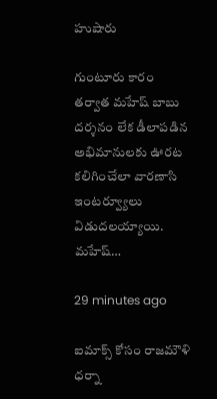హుషారు

గుంటూరు కారం తర్వాత మహేష్ బాబు దర్శనం లేక డీలాపడిన అభిమానులకు ఊరట కలిగించేలా వారణాసి ఇంటర్వ్యూలు విడుదలయ్యాయి. మహేష్…

29 minutes ago

ఐమాక్స్ కోసం రాజమౌళి ధర్నా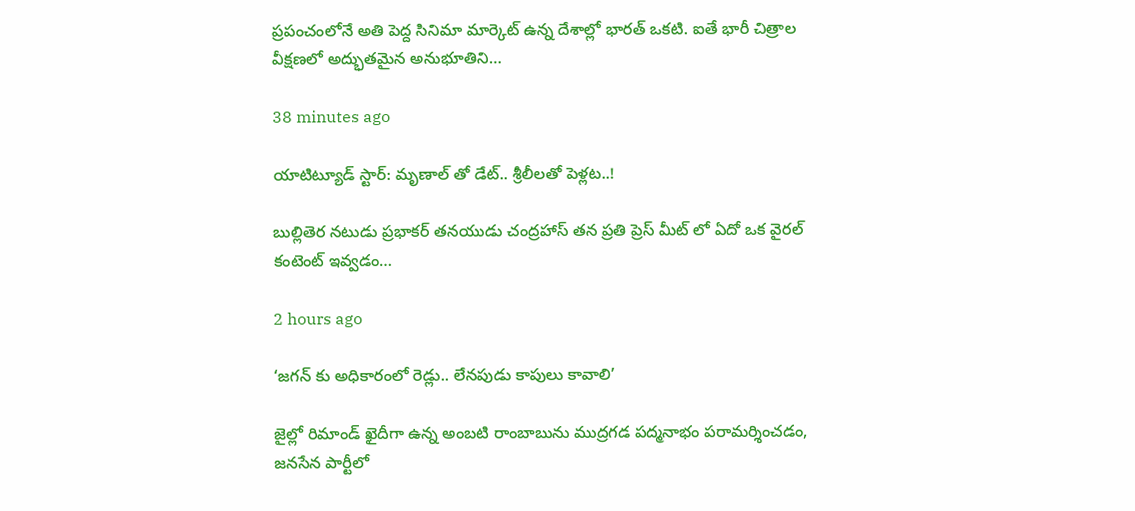ప్రపంచంలోనే అతి పెద్ద సినిమా మార్కెట్ ఉన్న దేశాల్లో భారత్ ఒకటి. ఐతే భారీ చిత్రాల వీక్షణలో అద్భుతమైన అనుభూతిని…

38 minutes ago

యాటిట్యూడ్ స్టార్: మృణాల్ తో డేట్.. శ్రీలీలతో పెళ్లట..!

బుల్లితెర నటుడు ప్రభాకర్ తనయుడు చంద్రహాస్ తన ప్రతి ప్రెస్ మీట్ లో ఏదో ఒక వైరల్ కంటెంట్ ఇవ్వడం…

2 hours ago

‘జగన్ కు అధికారంలో రెడ్లు.. లేనపుడు కాపులు కావాలి’

జైల్లో రిమాండ్ ఖైదీగా ఉన్న అంబటి రాంబాబును ముద్రగడ పద్మనాభం పరామర్శించడం, జనసేన పార్టీలో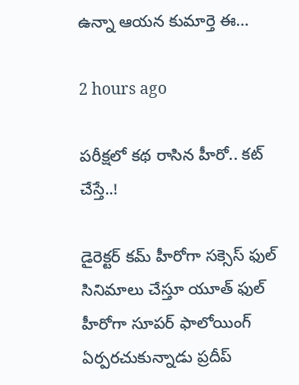ఉన్నా ఆయన కుమార్తె ఈ…

2 hours ago

పరీక్షలో కథ రాసిన హీరో.. కట్ చేస్తే..!

డైరెక్టర్ కమ్ హీరోగా సక్సెస్ ఫుల్ సినిమాలు చేస్తూ యూత్ ఫుల్ హీరోగా సూపర్ ఫాలోయింగ్ ఏర్పరచుకున్నాడు ప్రదీప్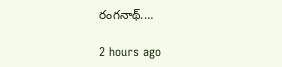రంగనాథ్.…

2 hours ago